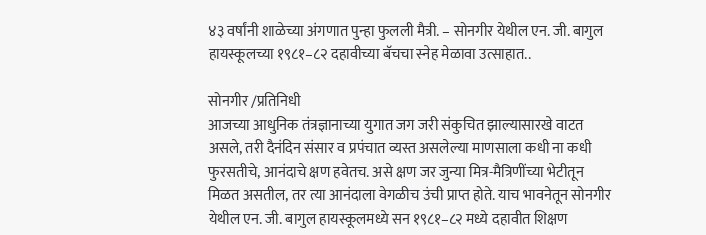४३ वर्षांनी शाळेच्या अंगणात पुन्हा फुलली मैत्री. – सोनगीर येथील एन. जी. बागुल हायस्कूलच्या १९८१–८२ दहावीच्या बॅचचा स्नेह मेळावा उत्साहात..

सोनगीर /प्रतिनिधी
आजच्या आधुनिक तंत्रज्ञानाच्या युगात जग जरी संकुचित झाल्यासारखे वाटत असले, तरी दैनंदिन संसार व प्रपंचात व्यस्त असलेल्या माणसाला कधी ना कधी फुरसतीचे, आनंदाचे क्षण हवेतच. असे क्षण जर जुन्या मित्र-मैत्रिणींच्या भेटीतून मिळत असतील, तर त्या आनंदाला वेगळीच उंची प्राप्त होते. याच भावनेतून सोनगीर येथील एन. जी. बागुल हायस्कूलमध्ये सन १९८१–८२ मध्ये दहावीत शिक्षण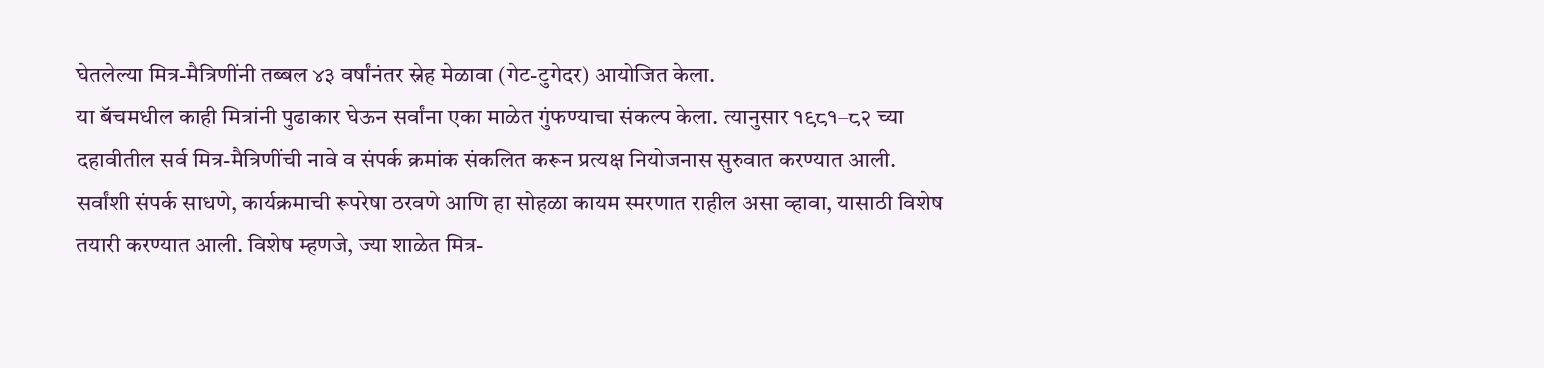घेतलेल्या मित्र-मैत्रिणींनी तब्बल ४३ वर्षांनंतर स्नेह मेळावा (गेट-टुगेदर) आयोजित केला.
या बॅचमधील काही मित्रांनी पुढाकार घेऊन सर्वांना एका माळेत गुंफण्याचा संकल्प केला. त्यानुसार १९८१–८२ च्या दहावीतील सर्व मित्र-मैत्रिणींची नावे व संपर्क क्रमांक संकलित करून प्रत्यक्ष नियोजनास सुरुवात करण्यात आली. सर्वांशी संपर्क साधणे, कार्यक्रमाची रूपरेषा ठरवणे आणि हा सोहळा कायम स्मरणात राहील असा व्हावा, यासाठी विशेष तयारी करण्यात आली. विशेष म्हणजे, ज्या शाळेत मित्र-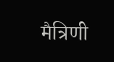मैत्रिणी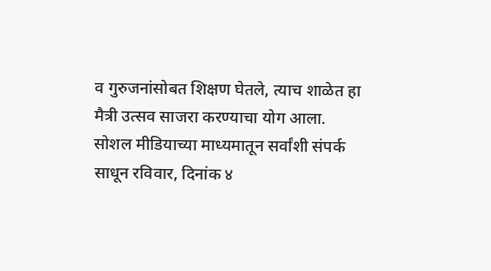व गुरुजनांसोबत शिक्षण घेतले, त्याच शाळेत हा मैत्री उत्सव साजरा करण्याचा योग आला.
सोशल मीडियाच्या माध्यमातून सर्वांशी संपर्क साधून रविवार, दिनांक ४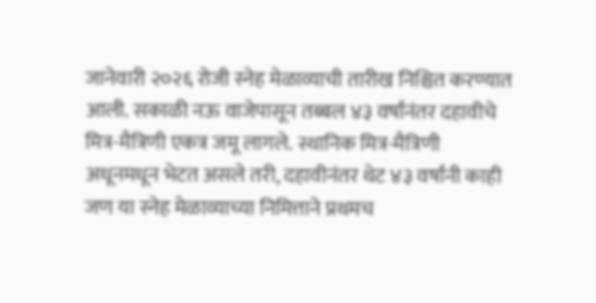जानेवारी २०२६ रोजी स्नेह मेळाव्याची तारीख निश्चित करण्यात आली. सकाळी नऊ वाजेपासून तब्बल ४३ वर्षांनंतर दहावीचे मित्र-मैत्रिणी एकत्र जमू लागले. स्थानिक मित्र-मैत्रिणी अधूनमधून भेटत असले तरी, दहावीनंतर थेट ४३ वर्षांनी काही जण या स्नेह मेळाव्याच्या निमित्ताने प्रथमच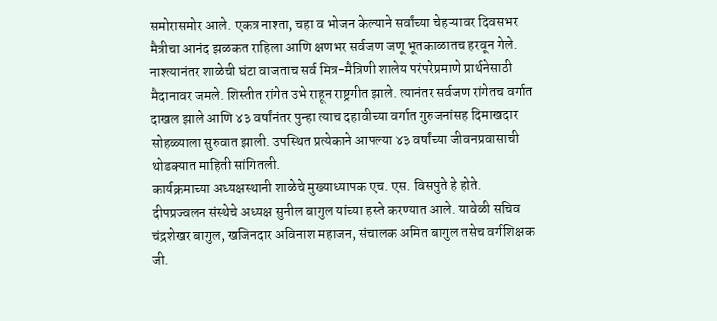समोरासमोर आले. एकत्र नाश्ता, चहा व भोजन केल्याने सर्वांच्या चेहऱ्यावर दिवसभर मैत्रीचा आनंद झळकत राहिला आणि क्षणभर सर्वजण जणू भूतकाळातच हरवून गेले.
नाश्त्यानंतर शाळेची घंटा वाजताच सर्व मित्र-मैत्रिणी शालेय परंपरेप्रमाणे प्रार्थनेसाठी मैदानावर जमले. शिस्तीत रांगेत उभे राहून राष्ट्रगीत झाले. त्यानंतर सर्वजण रांगेतच वर्गात दाखल झाले आणि ४३ वर्षांनंतर पुन्हा त्याच दहावीच्या वर्गात गुरुजनांसह दिमाखदार सोहळ्याला सुरुवात झाली. उपस्थित प्रत्येकाने आपल्या ४३ वर्षांच्या जीवनप्रवासाची थोडक्यात माहिती सांगितली.
कार्यक्रमाच्या अध्यक्षस्थानी शाळेचे मुख्याध्यापक एच. एस. विसपुते हे होते. दीपप्रज्वलन संस्थेचे अध्यक्ष सुनील बागुल यांच्या हस्ते करण्यात आले. यावेळी सचिव चंद्रशेखर बागुल, खजिनदार अविनाश महाजन, संचालक अमित बागुल तसेच वर्गशिक्षक जी.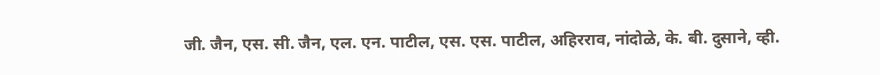जी. जैन, एस. सी. जैन, एल. एन. पाटील, एस. एस. पाटील, अहिरराव, नांदोळे, के. बी. दुसाने, व्ही.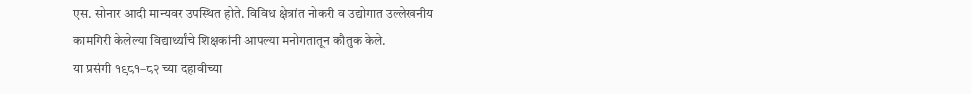एस. सोनार आदी मान्यवर उपस्थित होते. विविध क्षेत्रांत नोकरी व उद्योगात उल्लेखनीय कामगिरी केलेल्या विद्यार्थ्यांचे शिक्षकांनी आपल्या मनोगतातून कौतुक केले.
या प्रसंगी १९८१–८२ च्या दहावीच्या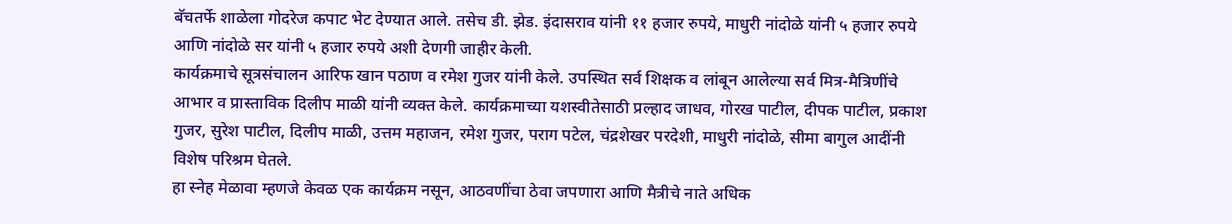बॅचतर्फे शाळेला गोदरेज कपाट भेट देण्यात आले. तसेच डी. झेड. इंदासराव यांनी ११ हजार रुपये, माधुरी नांदोळे यांनी ५ हजार रुपये आणि नांदोळे सर यांनी ५ हजार रुपये अशी देणगी जाहीर केली.
कार्यक्रमाचे सूत्रसंचालन आरिफ खान पठाण व रमेश गुजर यांनी केले. उपस्थित सर्व शिक्षक व लांबून आलेल्या सर्व मित्र-मैत्रिणींचे आभार व प्रास्ताविक दिलीप माळी यांनी व्यक्त केले. कार्यक्रमाच्या यशस्वीतेसाठी प्रल्हाद जाधव, गोरख पाटील, दीपक पाटील, प्रकाश गुजर, सुरेश पाटील, दिलीप माळी, उत्तम महाजन, रमेश गुजर, पराग पटेल, चंद्रशेखर परदेशी, माधुरी नांदोळे, सीमा बागुल आदींनी विशेष परिश्रम घेतले.
हा स्नेह मेळावा म्हणजे केवळ एक कार्यक्रम नसून, आठवणींचा ठेवा जपणारा आणि मैत्रीचे नाते अधिक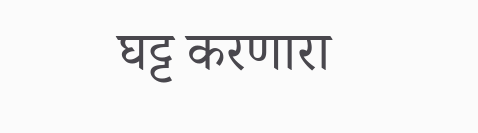घट्ट करणारा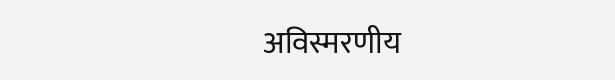अविस्मरणीय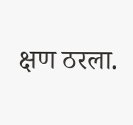क्षण ठरला.